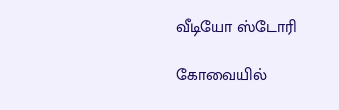வீடியோ ஸ்டோரி

கோவையில்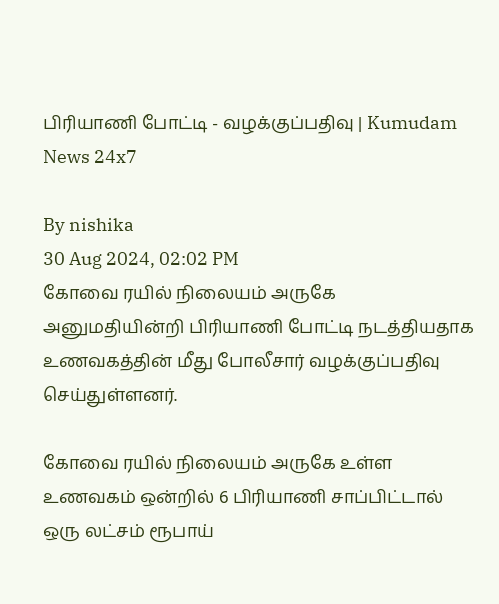பிரியாணி போட்டி - வழக்குப்பதிவு | Kumudam News 24x7

By nishika
30 Aug 2024, 02:02 PM
கோவை ரயில் நிலையம் அருகே அனுமதியின்றி பிரியாணி போட்டி நடத்தியதாக உணவகத்தின் மீது போலீசார் வழக்குப்பதிவு செய்துள்ளனர்.

கோவை ரயில் நிலையம் அருகே உள்ள உணவகம் ஒன்றில் 6 பிரியாணி சாப்பிட்டால் ஒரு லட்சம் ரூபாய்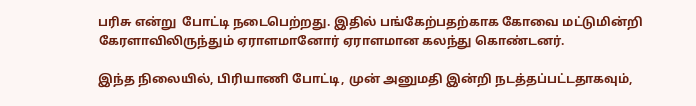பரிசு என்று  போட்டி நடைபெற்றது. இதில் பங்கேற்பதற்காக கோவை மட்டுமின்றி கேரளாவிலிருந்தும் ஏராளமானோர் ஏராளமான கலந்து கொண்டனர்.

இந்த நிலையில், பிரியாணி போட்டி, முன் அனுமதி இன்றி நடத்தப்பட்டதாகவும்,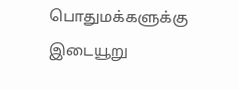பொதுமக்களுக்கு இடையூறு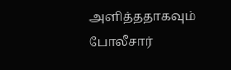அளித்ததாகவும் போலீசார்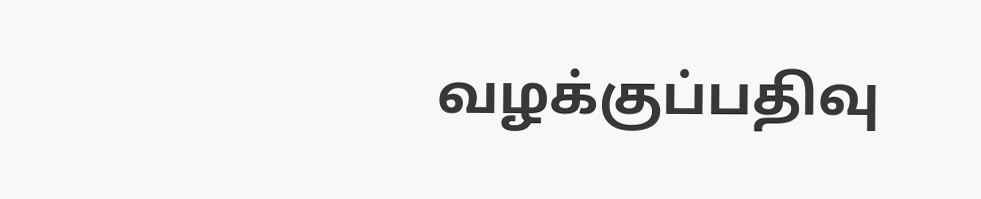வழக்குப்பதிவு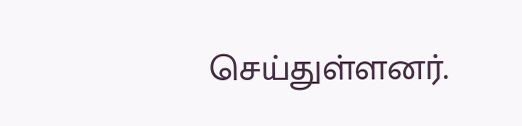செய்துள்ளனர்.